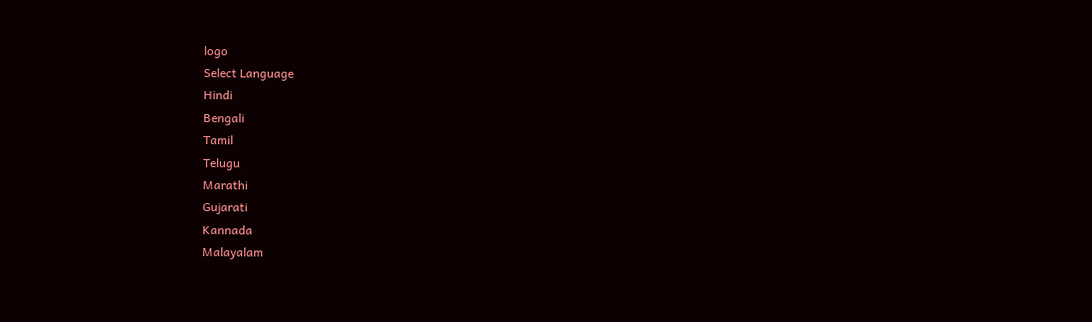logo
Select Language
Hindi
Bengali
Tamil
Telugu
Marathi
Gujarati
Kannada
Malayalam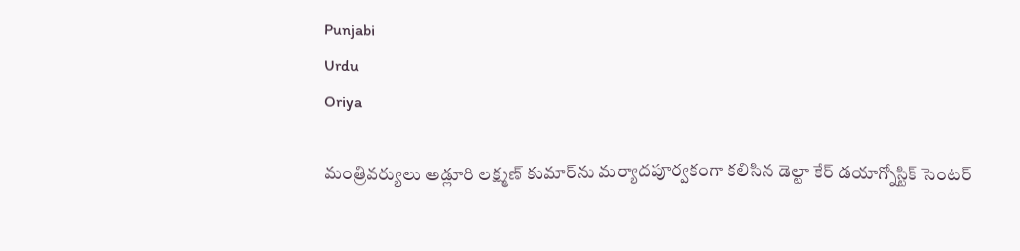Punjabi
Urdu
Oriya

మంత్రివర్యులు అడ్లూరి లక్ష్మణ్ కుమార్‌ను మర్యాదపూర్వకంగా కలిసిన డెల్టా కేర్ డయాగ్నోస్టిక్ సెంటర్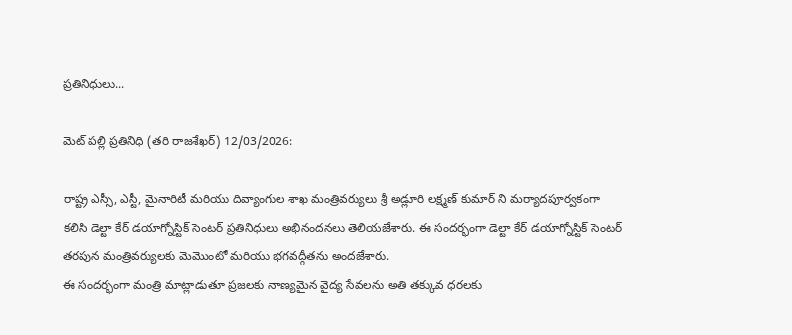ప్రతినిధులు...

మెట్ పల్లి ప్రతినిధి (తరి రాజశేఖర్) 12/03/2026:

రాష్ట్ర ఎస్సీ, ఎస్టీ, మైనారిటీ మరియు దివ్యాంగుల శాఖ మంత్రివర్యులు శ్రీ అడ్లూరి లక్ష్మణ్ కుమార్ ని మర్యాదపూర్వకంగా కలిసి డెల్టా కేర్ డయాగ్నోస్టిక్ సెంటర్ ప్రతినిధులు అభినందనలు తెలియజేశారు. ఈ సందర్భంగా డెల్టా కేర్ డయాగ్నోస్టిక్ సెంటర్ తరపున మంత్రివర్యులకు మెమొంటో మరియు భగవద్గీతను అందజేశారు.
ఈ సందర్భంగా మంత్రి మాట్లాడుతూ ప్రజలకు నాణ్యమైన వైద్య సేవలను అతి తక్కువ ధరలకు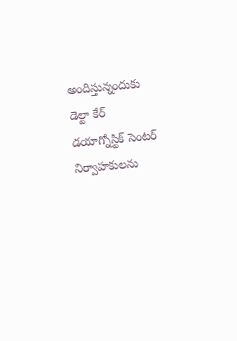అందిస్తున్నందుకు డెల్టా కేర్ డయాగ్నోస్టిక్ సెంటర్ నిర్వాహకులను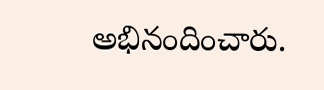అభినందించారు.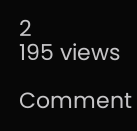2
195 views

Comment